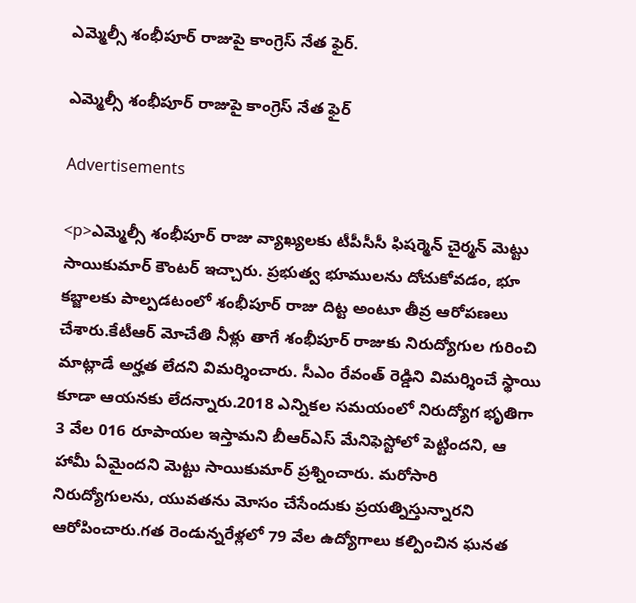ఎమ్మెల్సీ శంభీపూర్ రాజుపై కాంగ్రెస్ నేత ఫైర్.

ఎమ్మెల్సీ శంభీపూర్ రాజుపై కాంగ్రెస్ నేత ఫైర్

Advertisements

<p>ఎమ్మెల్సీ శంభీపూర్ రాజు వ్యాఖ్యలకు టీపీసీసీ ఫిషర్మెన్ చైర్మన్ మెట్టు సాయికుమార్ కౌంటర్ ఇచ్చారు. ప్రభుత్వ భూములను దోచుకోవడం, భూ కబ్జాలకు పాల్పడటంలో శంభీపూర్ రాజు దిట్ట అంటూ తీవ్ర ఆరోపణలు చేశారు.కేటీఆర్ మోచేతి నీళ్లు తాగే శంభీపూర్ రాజుకు నిరుద్యోగుల గురించి మాట్లాడే అర్హత లేదని విమర్శించారు. సీఎం రేవంత్ రెడ్డిని విమర్శించే స్థాయి కూడా ఆయనకు లేదన్నారు.2018 ఎన్నికల సమయంలో నిరుద్యోగ భృతిగా 3 వేల 016 రూపాయల ఇస్తామని బీఆర్ఎస్ మేనిఫెస్టోలో పెట్టిందని, ఆ హామీ ఏమైందని మెట్టు సాయికుమార్ ప్రశ్నించారు. మరోసారి నిరుద్యోగులను, యువతను మోసం చేసేందుకు ప్రయత్నిస్తున్నారని ఆరోపించారు.గత రెండున్నరేళ్లలో 79 వేల ఉద్యోగాలు కల్పించిన ఘనత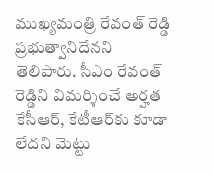ముఖ్యమంత్రి రేవంత్ రెడ్డి ప్రభుత్వానిదేనని తెలిపారు. సీఎం రేవంత్ రెడ్డిని విమర్శించే అర్హత కేసీఆర్, కేటీఆర్‌కు కూడా లేదని మెట్టు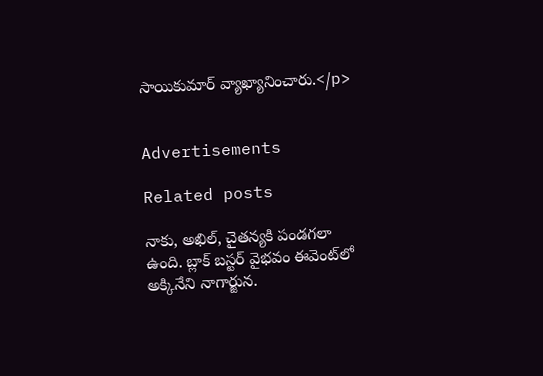సాయికుమార్ వ్యాఖ్యానించారు.</p>


Advertisements

Related posts

నాకు, అఖిల్, చైతన్యకి పండగలా ఉంది. బ్లాక్ బస్టర్ వైభవం ఈవెంట్‌‌లో అక్కినేని నాగార్జున.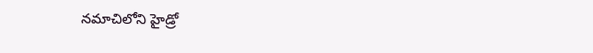నమాచిలోని హైడ్రో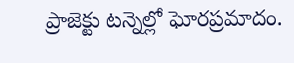ప్రాజెక్టు టన్నెల్లో ఘోరప్రమాదం.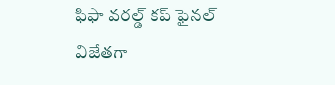ఫిఫా వరల్డ్ కప్ ఫైనల్ విజేతగా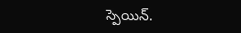స్పెయిన్.